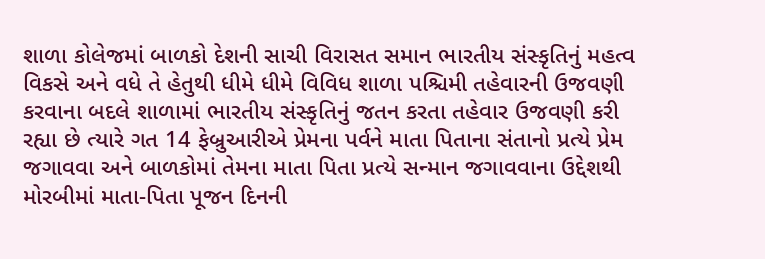શાળા કોલેજમાં બાળકો દેશની સાચી વિરાસત સમાન ભારતીય સંસ્કૃતિનું મહત્વ વિકસે અને વધે તે હેતુથી ધીમે ધીમે વિવિધ શાળા પશ્ચિમી તહેવારની ઉજવણી કરવાના બદલે શાળામાં ભારતીય સંસ્કૃતિનું જતન કરતા તહેવાર ઉજવણી કરી રહ્યા છે ત્યારે ગત 14 ફેબ્રુઆરીએ પ્રેમના પર્વને માતા પિતાના સંતાનો પ્રત્યે પ્રેમ જગાવવા અને બાળકોમાં તેમના માતા પિતા પ્રત્યે સન્માન જગાવવાના ઉદ્દેશથી મોરબીમાં માતા-પિતા પૂજન દિનની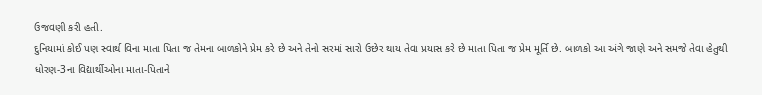ઉજવણી કરી હતી.
દુનિયામાં કોઈ પણ સ્વાર્થ વિના માતા પિતા જ તેમના બાળકોને પ્રેમ કરે છે અને તેનો સરમાં સારો ઉછેર થાય તેવા પ્રયાસ કરે છે માતા પિતા જ પ્રેમ મૂર્તિ છે. બાળકો આ અંગે જાણે અને સમજે તેવા હેતુથી ધોરણ-3ના વિદ્યાર્થીઓના માતા-પિતાને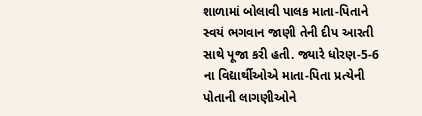શાળામાં બોલાવી પાલક માતા-પિતાને સ્વયં ભગવાન જાણી તેની દીપ આરતી સાથે પૂજા કરી હતી. જ્યારે ધોરણ-5-6 ના વિદ્યાર્થીઓએ માતા-પિતા પ્રત્યેની પોતાની લાગણીઓને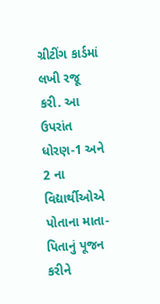ગ્રીટીંગ કાર્ડમાં લખી રજૂ કરી. આ ઉપરાંત ધોરણ-1 અને 2 ના વિદ્યાર્થીઓએ પોતાના માતા-પિતાનું પૂજન કરીને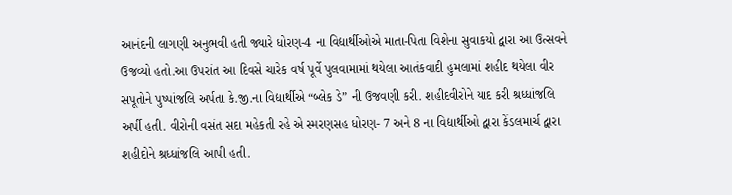આનંદની લાગણી અનુભવી હતી જ્યારે ધોરણ-4 ના વિદ્યાર્થીઓએ માતા-પિતા વિશેના સુવાકયો દ્વારા આ ઉત્સવને ઉજવ્યો હતો.આ ઉપરાંત આ દિવસે ચારેક વર્ષ પૂર્વે પુલવામામાં થયેલા આતંકવાદી હુમલામાં શહીદ થયેલા વીર સપૂતોને પુષ્પાંજલિ અર્પતા કે.જી.ના વિદ્યાર્થીએ “બ્લેક ડે” ની ઉજવણી કરી. શહીદવીરોને યાદ કરી શ્રધ્ધાંજલિ અર્પી હતી. વીરોની વસંત સદા મહેકતી રહે એ સ્મરણસહ ધોરણ- 7 અને 8 ના વિદ્યાર્થીઓ દ્વારા કેંડલમાર્ચ દ્વારા શહીદોને શ્રધ્ધાંજલિ આપી હતી.